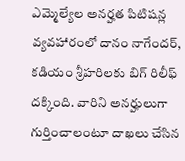ఎమ్మెల్యేల అనర్హత పిటిషన్ల వ్యవహారంలో దానం నాగేందర్, కడియం శ్రీహరిలకు బిగ్ రిలీఫ్ దక్కింది. వారిని అనర్హులుగా గుర్తించాలంటూ దాఖలు చేసిన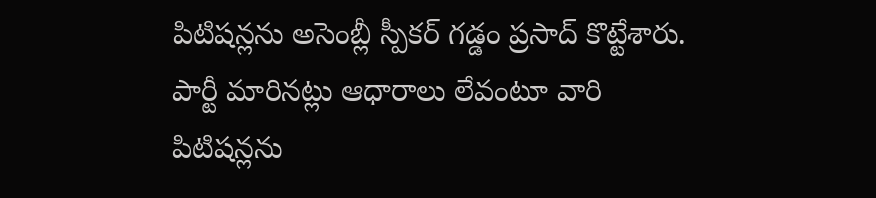పిటిషన్లను అసెంబ్లీ స్పీకర్ గడ్డం ప్రసాద్ కొట్టేశారు. పార్టీ మారినట్లు ఆధారాలు లేవంటూ వారి పిటిషన్లను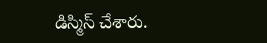డిస్మిస్ చేశారు.